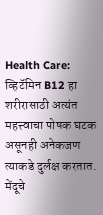Health Care: व्हिटॅमिन B12 हा शरीरासाठी अत्यंत महत्त्वाचा पोषक घटक असूनही अनेकजण त्याकडे दुर्लक्ष करतात. मेंदूचे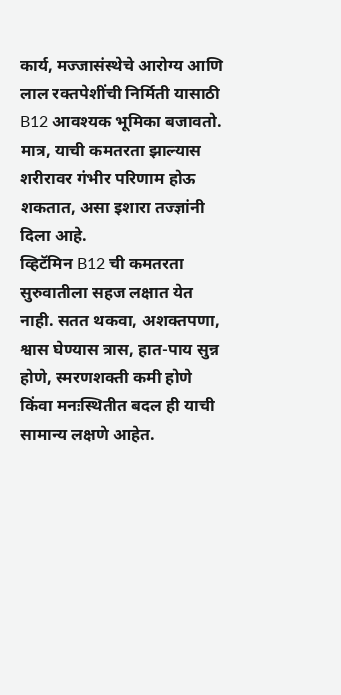कार्य, मज्जासंस्थेचे आरोग्य आणि लाल रक्तपेशींची निर्मिती यासाठी B12 आवश्यक भूमिका बजावतो. मात्र, याची कमतरता झाल्यास शरीरावर गंभीर परिणाम होऊ शकतात, असा इशारा तज्ज्ञांनी दिला आहे.
व्हिटॅमिन B12 ची कमतरता सुरुवातीला सहज लक्षात येत नाही. सतत थकवा, अशक्तपणा, श्वास घेण्यास त्रास, हात-पाय सुन्न होणे, स्मरणशक्ती कमी होणे किंवा मनःस्थितीत बदल ही याची सामान्य लक्षणे आहेत.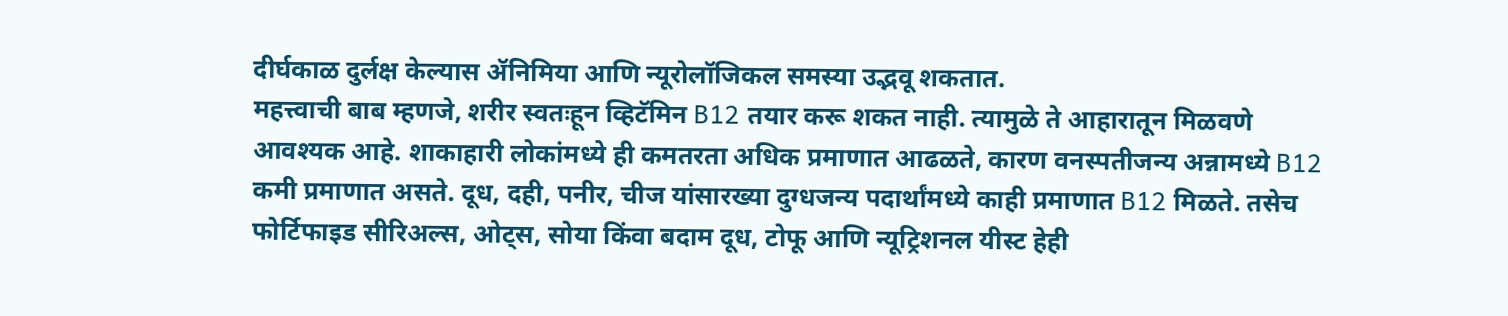दीर्घकाळ दुर्लक्ष केल्यास ॲनिमिया आणि न्यूरोलॉजिकल समस्या उद्भवू शकतात.
महत्त्वाची बाब म्हणजे, शरीर स्वतःहून व्हिटॅमिन B12 तयार करू शकत नाही. त्यामुळे ते आहारातून मिळवणे आवश्यक आहे. शाकाहारी लोकांमध्ये ही कमतरता अधिक प्रमाणात आढळते, कारण वनस्पतीजन्य अन्नामध्ये B12 कमी प्रमाणात असते. दूध, दही, पनीर, चीज यांसारख्या दुग्धजन्य पदार्थांमध्ये काही प्रमाणात B12 मिळते. तसेच फोर्टिफाइड सीरिअल्स, ओट्स, सोया किंवा बदाम दूध, टोफू आणि न्यूट्रिशनल यीस्ट हेही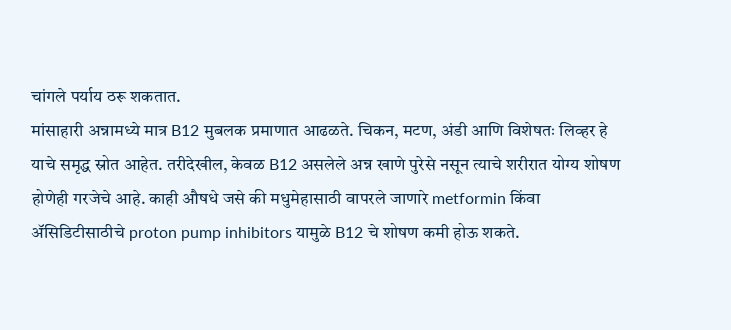चांगले पर्याय ठरू शकतात.
मांसाहारी अन्नामध्ये मात्र B12 मुबलक प्रमाणात आढळते. चिकन, मटण, अंडी आणि विशेषतः लिव्हर हे याचे समृद्ध स्रोत आहेत. तरीदेखील, केवळ B12 असलेले अन्न खाणे पुरेसे नसून त्याचे शरीरात योग्य शोषण होणेही गरजेचे आहे. काही औषधे जसे की मधुमेहासाठी वापरले जाणारे metformin किंवा ॲसिडिटीसाठीचे proton pump inhibitors यामुळे B12 चे शोषण कमी होऊ शकते.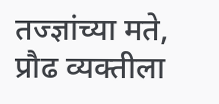तज्ज्ञांच्या मते, प्रौढ व्यक्तीला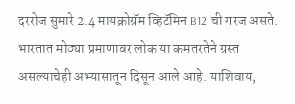दररोज सुमारे 2.4 मायक्रोग्रॅम व्हिटॅमिन B12 ची गरज असते. भारतात मोठ्या प्रमाणावर लोक या कमतरतेने ग्रस्त असल्याचेही अभ्यासातून दिसून आले आहे. याशिवाय,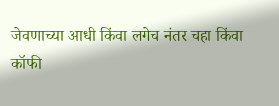जेवणाच्या आधी किंवा लगेच नंतर चहा किंवा कॉफी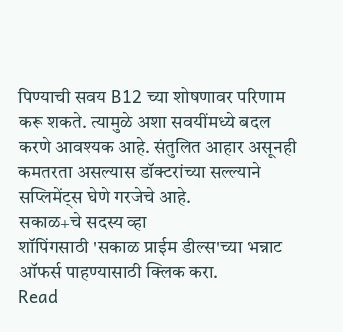पिण्याची सवय B12 च्या शोषणावर परिणाम करू शकते. त्यामुळे अशा सवयींमध्ये बदल करणे आवश्यक आहे. संतुलित आहार असूनही कमतरता असल्यास डॉक्टरांच्या सल्ल्याने सप्लिमेंट्स घेणे गरजेचे आहे.
सकाळ+चे सदस्य व्हा
शॉपिंगसाठी 'सकाळ प्राईम डील्स'च्या भन्नाट ऑफर्स पाहण्यासाठी क्लिक करा.
Read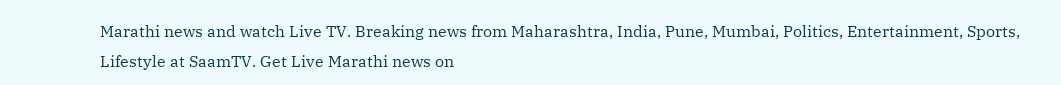Marathi news and watch Live TV. Breaking news from Maharashtra, India, Pune, Mumbai, Politics, Entertainment, Sports, Lifestyle at SaamTV. Get Live Marathi news on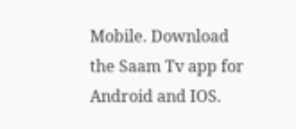Mobile. Download the Saam Tv app for Android and IOS.